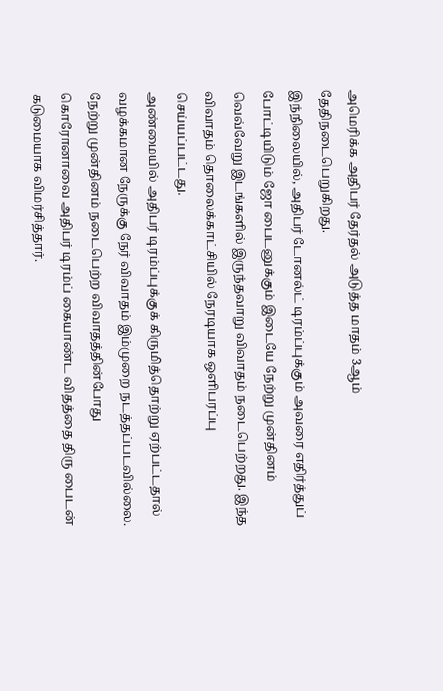அமெரிக்க அதிபர் தேர்தல் அடுத்த மாதம் 3ஆம் தேதிநடைபெறுகிறது.
இந்நிலையில், அதிபர் டோனல்ட் டிரம்ப்புக்கும் அவரை எதிர்த்துப் போட்டியிடும் ஜோ பைடனுக்கும் இடையே நேற்று முன்தினம் வெவ்வேறு இடங்களில் இருந்தவாறு விவாதம் நடைபெற்றது. இந்த விவாதம் தொலைக்காட்சியில் நேரடியாக ஒளிபரப்பு செய்யப்பட்டது.
அண்மையில் அதிபர் டிரம்ப்புக்குக் கிருமித்தொற்று ஏற்பட்டதால் வழக்கமான நேருக்கு நேர் விவாதம் இம்முறை நடத்தப்படவில்லை.
நேற்று முன்தினம் நடைபெற்ற விவாதத்தின்போது கொரோனாவை அதிபர் டிரம்ப் கையாண்ட விதத்தை திரு பைடன் கடுமையாக விமர்சித்தார்.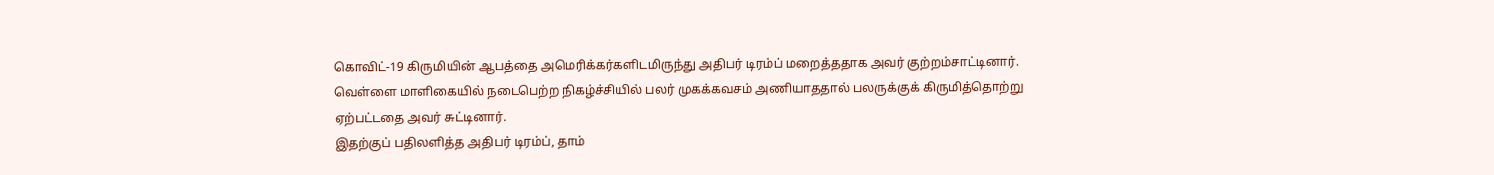கொவிட்-19 கிருமியின் ஆபத்தை அமெரிக்கர்களிடமிருந்து அதிபர் டிரம்ப் மறைத்ததாக அவர் குற்றம்சாட்டினார்.
வெள்ளை மாளிகையில் நடைபெற்ற நிகழ்ச்சியில் பலர் முகக்கவசம் அணியாததால் பலருக்குக் கிருமித்தொற்று ஏற்பட்டதை அவர் சுட்டினார்.
இதற்குப் பதிலளித்த அதிபர் டிரம்ப், தாம்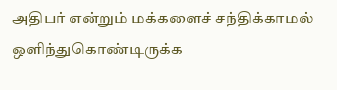அதிபர் என்றும் மக்களைச் சந்திக்காமல் ஒளிந்துகொண்டிருக்க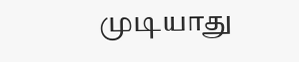முடியாது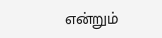என்றும்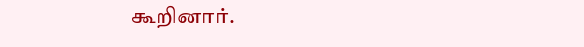கூறினார்.